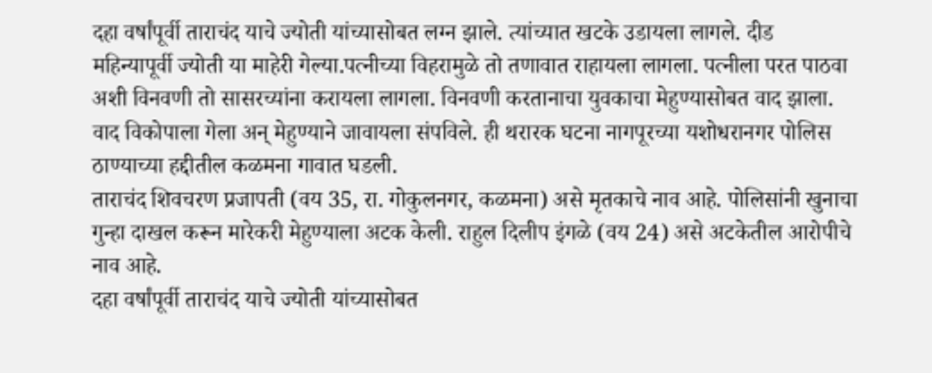दहा वर्षांपूर्वी ताराचंद याचे ज्योती यांच्यासोबत लग्न झाले. त्यांच्यात खटके उडायला लागले. दीड महिन्यापूर्वी ज्योती या माहेरी गेल्या.पत्नीच्या विहरामुळे तो तणावात राहायला लागला. पत्नीला परत पाठवा अशी विनवणी तो सासरच्यांना करायला लागला. विनवणी करतानाचा युवकाचा मेहुण्यासोबत वाद झाला. वाद विकोपाला गेला अन् मेहुण्याने जावायला संपविले. ही थरारक घटना नागपूरच्या यशोधरानगर पोलिस ठाण्याच्या हद्दीतील कळमना गावात घडली.
ताराचंद शिवचरण प्रजापती (वय 35, रा. गोकुलनगर, कळमना) असे मृतकाचे नाव आहे. पोलिसांनी खुनाचा गुन्हा दाखल करून मारेकरी मेहुण्याला अटक केली. राहुल दिलीप इंगळे (वय 24) असे अटकेतील आरोपीचे नाव आहे.
दहा वर्षांपूर्वी ताराचंद याचे ज्योती यांच्यासोबत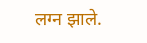लग्न झाले.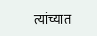त्यांच्यात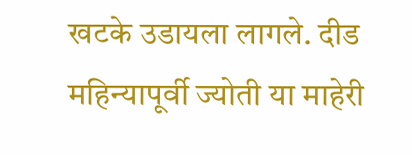खटके उडायला लागले. दीड महिन्यापूर्वी ज्योती या माहेरी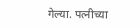गेल्या. पत्नीच्या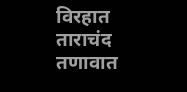विरहात ताराचंद तणावात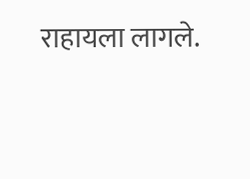राहायला लागले.